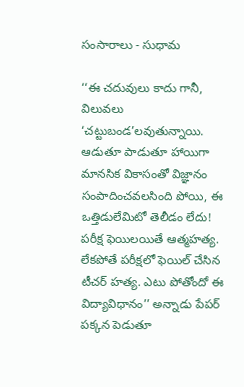సంసారాలు - సుధామ

‘‘ఈ చదువులు కాదు గానీ, విలువలు ‘చట్టుబండ’లవుతున్నాయి. ఆడుతూ పాడుతూ హాయిగా మానసిక వికాసంతో విజ్ఞానం సంపాదించవలసింది పోయి, ఈ ఒత్తిడులేమిటో తెలీడం లేదు! పరీక్ష ఫెయిలయితే ఆత్మహత్య. లేకపోతే పరీక్షలో ఫెయిల్ చేసిన టీచర్ హత్య. ఎటు పోతోందో ఈ విద్యావిధానం’’ అన్నాడు పేపర్ పక్కన పెడుతూ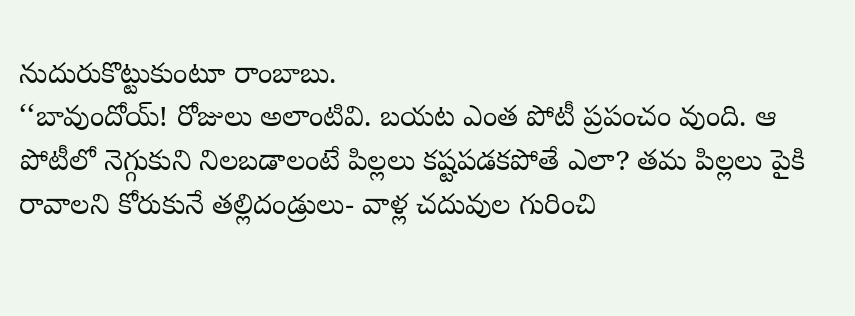నుదురుకొట్టుకుంటూ రాంబాబు.
‘‘బావుందోయ్! రోజులు అలాంటివి. బయట ఎంత పోటీ ప్రపంచం వుంది. ఆ పోటీలో నెగ్గుకుని నిలబడాలంటే పిల్లలు కష్టపడకపోతే ఎలా? తమ పిల్లలు పైకి రావాలని కోరుకునే తల్లిదండ్రులు- వాళ్ల చదువుల గురించి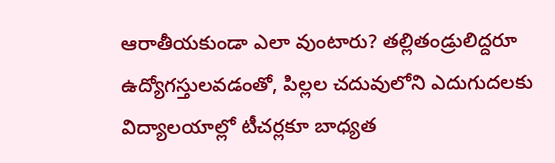ఆరాతీయకుండా ఎలా వుంటారు? తల్లితండ్రులిద్దరూ ఉద్యోగస్తులవడంతో, పిల్లల చదువులోని ఎదుగుదలకు విద్యాలయాల్లో టీచర్లకూ బాధ్యత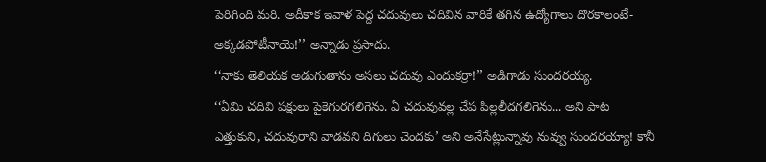పెరిగింది మరి. అదీకాక ఇవాళ పెద్ద చదువులు చదివిన వారికే తగిన ఉద్యోగాలు దొరకాలంటే- అక్కడపోటీనాయె!’’ అన్నాడు ప్రసాదు.
‘‘నాకు తెలియక అడుగుతాను అసలు చదువు ఎందుకర్రా!’’ అడిగాడు సుందరయ్య.
‘‘ఏమి చదివి పక్షులు పైకెగురగలిగెను. ఏ చదువువల్ల చేప పిల్లలీదగలిగెను... అని పాట ఎత్తుకుని, చదువురాని వాడవని దిగులు చెందకు’ అని అనేసేట్లున్నావు నువ్వు సుందరయ్యా! కానీ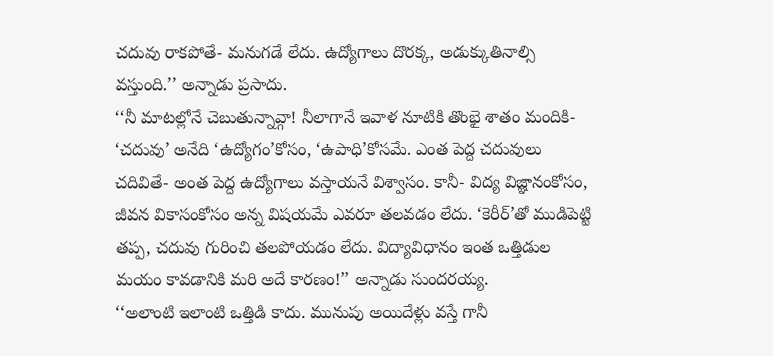చదువు రాకపోతే- మనుగడే లేదు. ఉద్యోగాలు దొరక్క, అడుక్కుతినాల్సి వస్తుంది.’’ అన్నాడు ప్రసాదు.
‘‘నీ మాటల్లోనే చెబుతున్నావ్గా! నీలాగానే ఇవాళ నూటికి తొంభై శాతం మందికి- ‘చదువు’ అనేది ‘ఉద్యోగం’కోసం, ‘ఉపాధి’కోసమే. ఎంత పెద్ద చదువులు చదివితే- అంత పెద్ద ఉద్యోగాలు వస్తాయనే విశ్వాసం. కానీ- విద్య విజ్ఞానంకోసం, జీవన వికాసంకోసం అన్న విషయమే ఎవరూ తలవడం లేదు. ‘కెరీర్’తో ముడిపెట్టి తప్ప, చదువు గురించి తలపోయడం లేదు. విద్యావిధానం ఇంత ఒత్తిడుల మయం కావడానికి మరి అదే కారణం!’’ అన్నాడు సుందరయ్య.
‘‘అలాంటి ఇలాంటి ఒత్తిడి కాదు. మునుపు అయిదేళ్లు వస్తే గానీ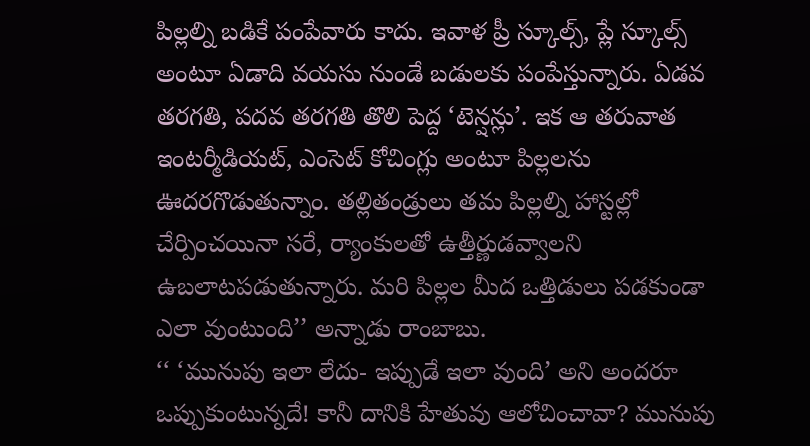పిల్లల్ని బడికే పంపేవారు కాదు. ఇవాళ ప్రీ స్కూల్స్, ప్లే స్కూల్స్ అంటూ ఏడాది వయసు నుండే బడులకు పంపేస్తున్నారు. ఏడవ తరగతి, పదవ తరగతి తొలి పెద్ద ‘టెన్షన్లు’. ఇక ఆ తరువాత ఇంటర్మీడియట్, ఎంసెట్ కోచింగ్లు అంటూ పిల్లలను ఊదరగొడుతున్నాం. తల్లితండ్రులు తమ పిల్లల్ని హాస్టల్లో చేర్పించయినా సరే, ర్యాంకులతో ఉత్తీర్ణుడవ్వాలని ఉబలాటపడుతున్నారు. మరి పిల్లల మీద ఒత్తిడులు పడకుండా ఎలా వుంటుంది’’ అన్నాడు రాంబాబు.
‘‘ ‘మునుపు ఇలా లేదు- ఇప్పుడే ఇలా వుంది’ అని అందరూ ఒప్పుకుంటున్నదే! కానీ దానికి హేతువు ఆలోచించావా? మునుపు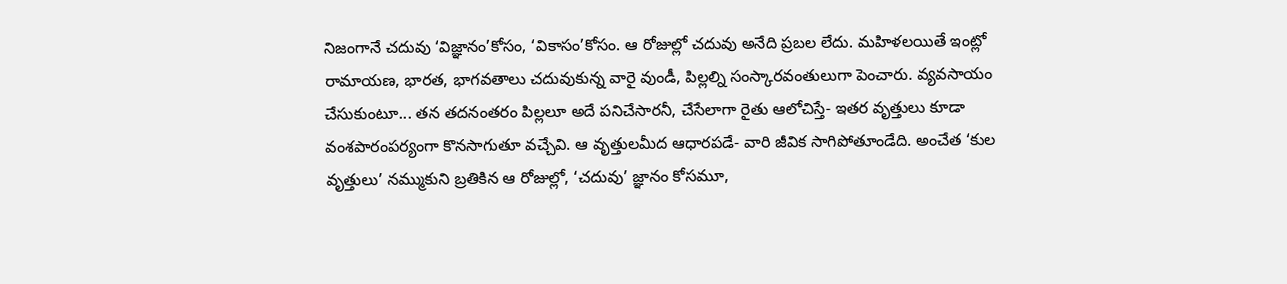నిజంగానే చదువు ‘విజ్ఞానం’కోసం, ‘వికాసం’కోసం. ఆ రోజుల్లో చదువు అనేది ప్రబల లేదు. మహిళలయితే ఇంట్లో రామాయణ, భారత, భాగవతాలు చదువుకున్న వారై వుండీ, పిల్లల్ని సంస్కారవంతులుగా పెంచారు. వ్యవసాయం చేసుకుంటూ... తన తదనంతరం పిల్లలూ అదే పనిచేసారనీ, చేసేలాగా రైతు ఆలోచిస్తే- ఇతర వృత్తులు కూడా వంశపారంపర్యంగా కొనసాగుతూ వచ్చేవి. ఆ వృత్తులమీద ఆధారపడే- వారి జీవిక సాగిపోతూండేది. అంచేత ‘కుల వృత్తులు’ నమ్ముకుని బ్రతికిన ఆ రోజుల్లో, ‘చదువు’ జ్ఞానం కోసమూ,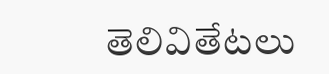తెలివితేటలు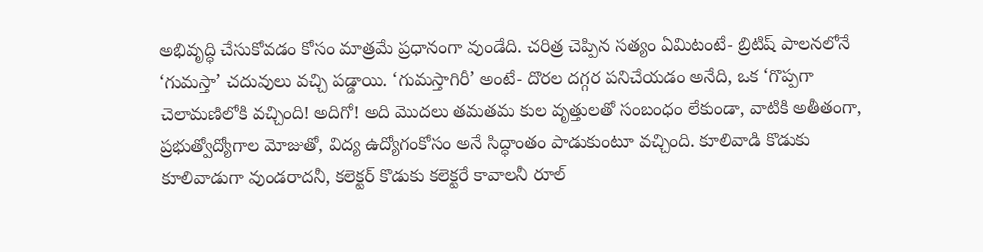అభివృద్ధి చేసుకోవడం కోసం మాత్రమే ప్రధానంగా వుండేది. చరిత్ర చెప్పిన సత్యం ఏమిటంటే- బ్రిటిష్ పాలనలోనే ‘గుమస్తా’ చదువులు వచ్చి పడ్డాయి. ‘గుమస్తాగిరీ’ అంటే- దొరల దగ్గర పనిచేయడం అనేది, ఒక ‘గొప్పగా చెలామణిలోకి వచ్చింది! అదిగో! అది మొదలు తమతమ కుల వృత్తులతో సంబంధం లేకుండా, వాటికి అతీతంగా, ప్రభుత్వోద్యోగాల మోజుతో, విద్య ఉద్యోగంకోసం అనే సిద్ధాంతం పాడుకుంటూ వచ్చింది. కూలివాడి కొడుకు కూలివాడుగా వుండరాదనీ, కలెక్టర్ కొడుకు కలెక్టరే కావాలనీ రూల్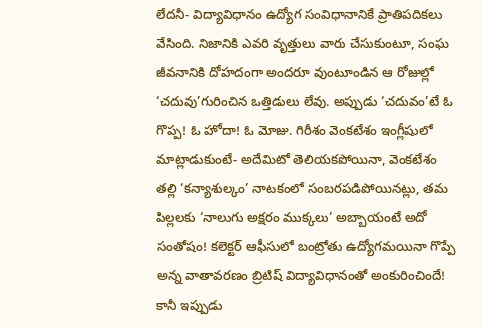లేదనీ- విద్యావిధానం ఉద్యోగ సంవిధానానికే ప్రాతిపదికలు వేసింది. నిజానికి ఎవరి వృత్తులు వారు చేసుకుంటూ, సంఘ జీవనానికి దోహదంగా అందరూ వుంటూండిన ఆ రోజుల్లో ‘చదువు’గురించిన ఒత్తిడులు లేవు. అప్పుడు ‘చదువం’టే ఓ గొప్ప! ఓ హోదా! ఓ మోజు. గిరీశం వెంకటేశం ఇంగ్లీషులో మాట్లాడుకుంటే- అదేమిటో తెలియకపోయినా, వెంకటేశం తల్లి ‘కన్యాశుల్కం’ నాటకంలో సంబరపడిపోయినట్లు, తమ పిల్లలకు ‘నాలుగు అక్షరం ముక్కలు’ అబ్బాయంటే అదో సంతోషం! కలెక్టర్ ఆఫీసులో బంట్రోతు ఉద్యోగమయినా గొప్పే అన్న వాతావరణం బ్రిటిష్ విద్యావిధానంతో అంకురించిందే! కానీ ఇప్పుడు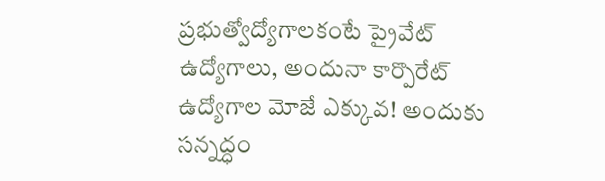ప్రభుత్వోద్యోగాలకంటే ప్రైవేట్ ఉద్యోగాలు, అందునా కార్పొరేట్ ఉద్యోగాల మోజే ఎక్కువ! అందుకు సన్నద్ధం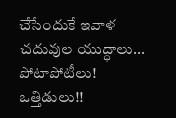చేసేందుకే ఇవాళ చదువుల యుద్ధాలు... పోటాపోటీలు! ఒత్తిడులు!!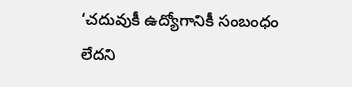‘చదువుకీ ఉద్యోగానికీ సంబంధం లేదని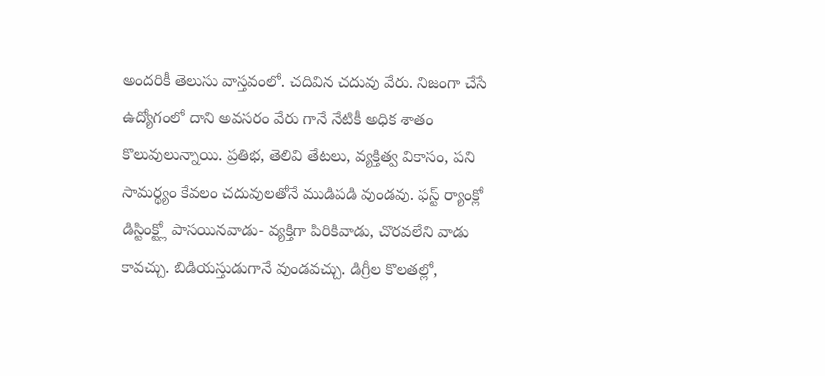అందరికీ తెలుసు వాస్తవంలో. చదివిన చదువు వేరు. నిజంగా చేసే ఉద్యోగంలో దాని అవసరం వేరు గానే నేటికీ అధిక శాతం కొలువులున్నాయి. ప్రతిభ, తెలివి తేటలు, వ్యక్తిత్వ వికాసం, పని సామర్థ్యం కేవలం చదువులతోనే ముడిపడి వుండవు. ఫస్ట్ ర్యాంక్లో డిస్టింక్ట్లో పాసయినవాడు- వ్యక్తిగా పిరికివాడు, చొరవలేని వాడు కావచ్చు. బిడియస్తుడుగానే వుండవచ్చు. డిగ్రీల కొలతల్లో,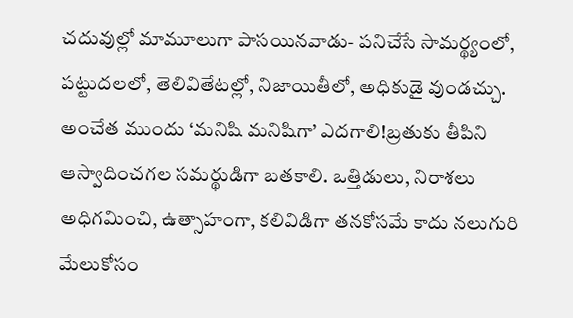చదువుల్లో మామూలుగా పాసయినవాడు- పనిచేసే సామర్థ్యంలో, పట్టుదలలో, తెలివితేటల్లో, నిజాయితీలో, అధికుడై వుండచ్చు. అంచేత ముందు ‘మనిషి మనిషిగా’ ఎదగాలి!బ్రతుకు తీపిని ఆస్వాదించగల సమర్థుడిగా బతకాలి. ఒత్తిడులు, నిరాశలు అధిగమించి, ఉత్సాహంగా, కలివిడిగా తనకోసమే కాదు నలుగురి మేలుకోసం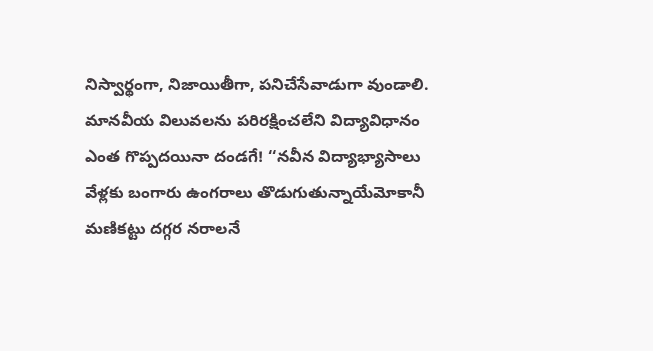నిస్వార్థంగా, నిజాయితీగా, పనిచేసేవాడుగా వుండాలి. మానవీయ విలువలను పరిరక్షించలేని విద్యావిధానం ఎంత గొప్పదయినా దండగే! ‘‘నవీన విద్యాభ్యాసాలు వేళ్లకు బంగారు ఉంగరాలు తొడుగుతున్నాయేమోకానీ మణికట్టు దగ్గర నరాలనే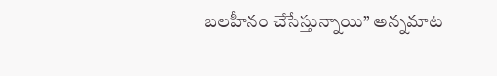బలహీనం చేసేస్తున్నాయి’’ అన్నమాట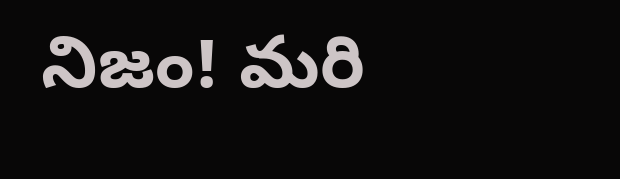నిజం! మరి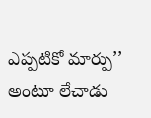ఎప్పటికో మార్పు’’ అంటూ లేచాడు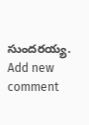సుందరయ్య.
Add new comment